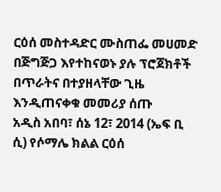ርዕሰ መስተዳድር ሙስጠፌ መሀመድ በጅግጅጋ እየተከናወኑ ያሉ ፕሮጀክቶች በጥራትና በተያዘላቸው ጊዜ እንዲጠናቀቁ መመሪያ ሰጡ
አዲስ አበባ፣ ሰኔ 12፣ 2014 (ኤፍ ቢ ሲ) የሶማሌ ክልል ርዕሰ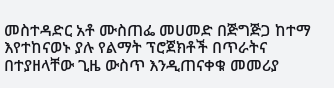መስተዳድር አቶ ሙስጠፌ መሀመድ በጅግጅጋ ከተማ እየተከናወኑ ያሉ የልማት ፕሮጀክቶች በጥራትና በተያዘላቸው ጊዜ ውስጥ እንዲጠናቀቁ መመሪያ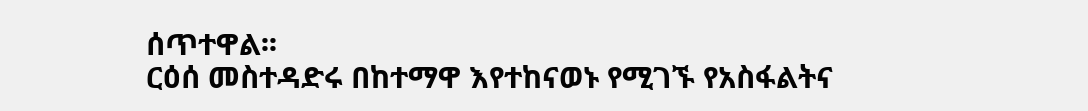ሰጥተዋል፡፡
ርዕሰ መስተዳድሩ በከተማዋ እየተከናወኑ የሚገኙ የአስፋልትና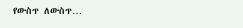የውስጥ ለውስጥ…